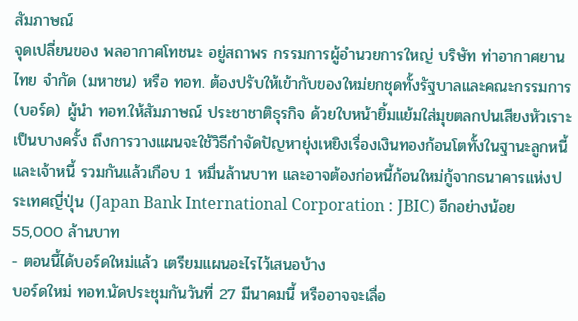สัมภาษณ์
จุดเปลี่ยนของ พลอากาศโทชนะ อยู่สถาพร กรรมการผู้อำนวยการใหญ่ บริษัท ท่าอากาศยานไทย จำกัด (มหาชน) หรือ ทอท. ต้องปรับให้เข้ากับของใหม่ยกชุดทั้งรัฐบาลและคณะกรรมการ (บอร์ด) ผู้นำ ทอท.ให้สัมภาษณ์ ประชาชาติธุรกิจ ด้วยใบหน้ายิ้มแย้มใส่มุขตลกปนเสียงหัวเราะเป็นบางครั้ง ถึงการวางแผนจะใช้วิธีกำจัดปัญหายุ่งเหยิงเรื่องเงินทองก้อนโตทั้งในฐานะลูกหนี้และเจ้าหนี้ รวมกันแล้วเกือบ 1 หมื่นล้านบาท และอาจต้องก่อหนี้ก้อนใหม่กู้จากธนาคารแห่งประเทศญี่ปุ่น (Japan Bank International Corporation : JBIC) อีกอย่างน้อย 55,000 ล้านบาท
- ตอนนี้ได้บอร์ดใหม่แล้ว เตรียมแผนอะไรไว้เสนอบ้าง
บอร์ดใหม่ ทอท.นัดประชุมกันวันที่ 27 มีนาคมนี้ หรืออาจจะเลื่อ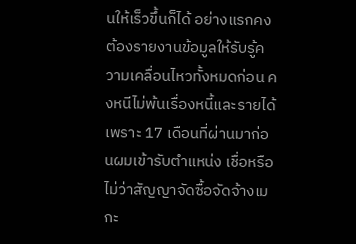นให้เร็วขึ้นก็ได้ อย่างแรกคงต้องรายงานข้อมูลให้รับรู้ความเคลื่อนไหวทั้งหมดก่อน คงหนีไม่พ้นเรื่องหนี้และรายได้ เพราะ 17 เดือนที่ผ่านมาก่อนผมเข้ารับตำแหน่ง เชื่อหรือไม่ว่าสัญญาจัดซื้อจัดจ้างเมกะ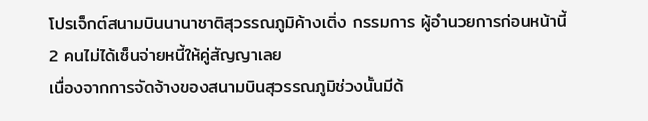โปรเจ็กต์สนามบินนานาชาติสุวรรณภูมิค้างเติ่ง กรรมการ ผู้อำนวยการก่อนหน้านี้ 2 คนไม่ได้เซ็นจ่ายหนี้ให้คู่สัญญาเลย
เนื่องจากการจัดจ้างของสนามบินสุวรรณภูมิช่วงนั้นมีด้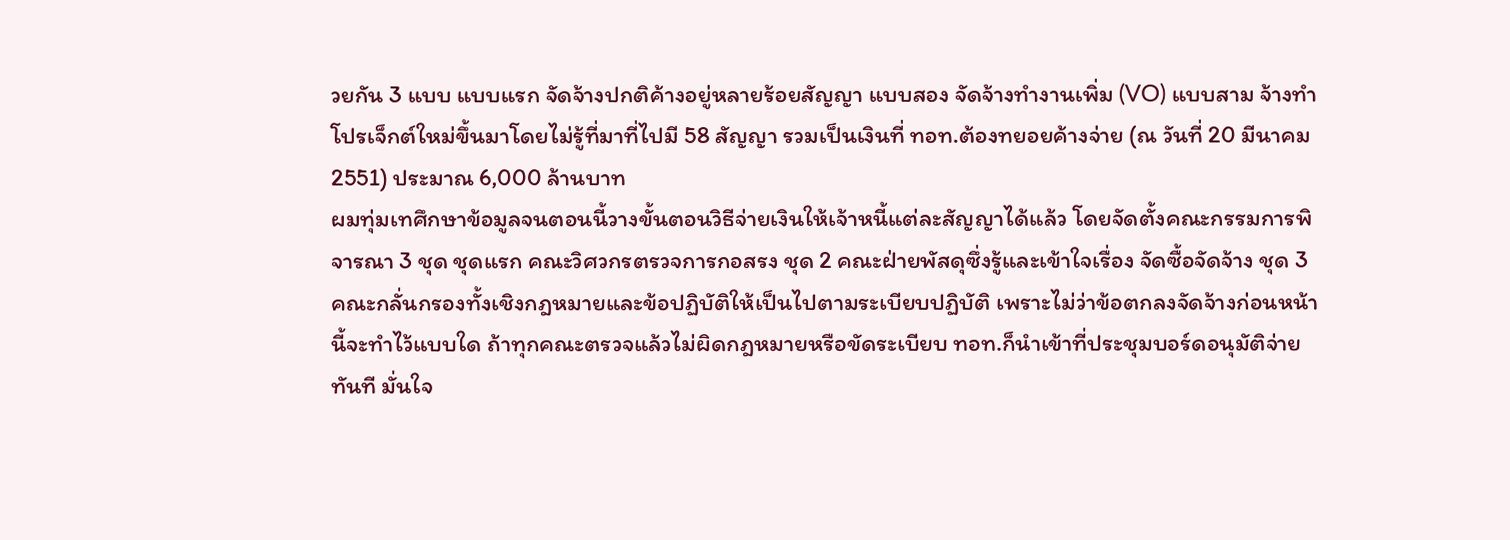วยกัน 3 แบบ แบบแรก จัดจ้างปกติค้างอยู่หลายร้อยสัญญา แบบสอง จัดจ้างทำงานเพิ่ม (VO) แบบสาม จ้างทำโปรเจ็กต์ใหม่ขึ้นมาโดยไม่รู้ที่มาที่ไปมี 58 สัญญา รวมเป็นเงินที่ ทอท.ต้องทยอยค้างจ่าย (ณ วันที่ 20 มีนาคม 2551) ประมาณ 6,000 ล้านบาท
ผมทุ่มเทศึกษาข้อมูลจนตอนนี้วางขั้นตอนวิธีจ่ายเงินให้เจ้าหนี้แต่ละสัญญาได้แล้ว โดยจัดตั้งคณะกรรมการพิจารณา 3 ชุด ชุดแรก คณะวิศวกรตรวจการกอสรง ชุด 2 คณะฝ่ายพัสดุซึ่งรู้และเข้าใจเรื่อง จัดซื้อจัดจ้าง ชุด 3 คณะกลั่นกรองทั้งเชิงกฎหมายและข้อปฏิบัติให้เป็นไปตามระเบียบปฏิบัติ เพราะไม่ว่าข้อตกลงจัดจ้างก่อนหน้านี้จะทำไว้แบบใด ถ้าทุกคณะตรวจแล้วไม่ผิดกฎหมายหรือขัดระเบียบ ทอท.ก็นำเข้าที่ประชุมบอร์ดอนุมัติจ่ายทันที มั่นใจ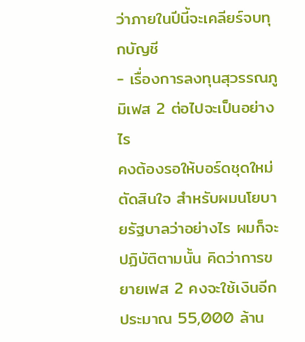ว่าภายในปีนี้จะเคลียร์จบทุกบัญชี
- เรื่องการลงทุนสุวรรณภูมิเฟส 2 ต่อไปจะเป็นอย่างไร
คงต้องรอให้บอร์ดชุดใหม่ตัดสินใจ สำหรับผมนโยบายรัฐบาลว่าอย่างไร ผมก็จะปฏิบัติตามนั้น คิดว่าการขยายเฟส 2 คงจะใช้เงินอีกประมาณ 55,000 ล้าน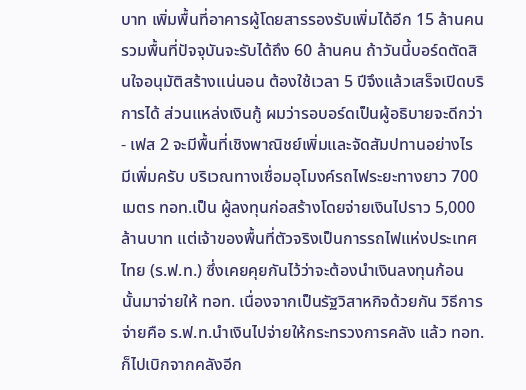บาท เพิ่มพื้นที่อาคารผู้โดยสารรองรับเพิ่มได้อีก 15 ล้านคน รวมพื้นที่ปัจจุบันจะรับได้ถึง 60 ล้านคน ถ้าวันนี้บอร์ดตัดสินใจอนุมัติสร้างแน่นอน ต้องใช้เวลา 5 ปีจึงแล้วเสร็จเปิดบริการได้ ส่วนแหล่งเงินกู้ ผมว่ารอบอร์ดเป็นผู้อธิบายจะดีกว่า
- เฟส 2 จะมีพื้นที่เชิงพาณิชย์เพิ่มและจัดสัมปทานอย่างไร
มีเพิ่มครับ บริเวณทางเชื่อมอุโมงค์รถไฟระยะทางยาว 700 เมตร ทอท.เป็น ผู้ลงทุนก่อสร้างโดยจ่ายเงินไปราว 5,000 ล้านบาท แต่เจ้าของพื้นที่ตัวจริงเป็นการรถไฟแห่งประเทศไทย (ร.ฟ.ท.) ซึ่งเคยคุยกันไว้ว่าจะต้องนำเงินลงทุนก้อนนั้นมาจ่ายให้ ทอท. เนื่องจากเป็นรัฐวิสาหกิจด้วยกัน วิธีการจ่ายคือ ร.ฟ.ท.นำเงินไปจ่ายให้กระทรวงการคลัง แล้ว ทอท.ก็ไปเบิกจากคลังอีก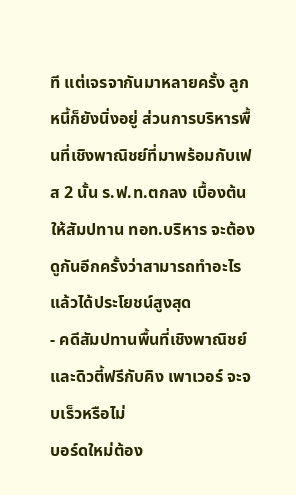ที แต่เจรจากันมาหลายครั้ง ลูกหนี้ก็ยังนิ่งอยู่ ส่วนการบริหารพื้นที่เชิงพาณิชย์ที่มาพร้อมกับเฟส 2 นั้น ร.ฟ.ท.ตกลง เบื้องต้นให้สัมปทาน ทอท.บริหาร จะต้องดูกันอีกครั้งว่าสามารถทำอะไรแล้วได้ประโยชน์สูงสุด
- คดีสัมปทานพื้นที่เชิงพาณิชย์และดิวตี้ฟรีกับคิง เพาเวอร์ จะจบเร็วหรือไม่
บอร์ดใหม่ต้อง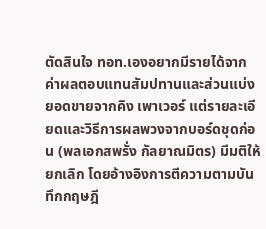ตัดสินใจ ทอท.เองอยากมีรายได้จากค่าผลตอบแทนสัมปทานและส่วนแบ่งยอดขายจากคิง เพาเวอร์ แต่รายละเอียดและวิธีการผลพวงจากบอร์ดชุดก่อน (พลเอกสพรั่ง กัลยาณมิตร) มีมติให้ยกเลิก โดยอ้างอิงการตีความตามบันทึกกฤษฎี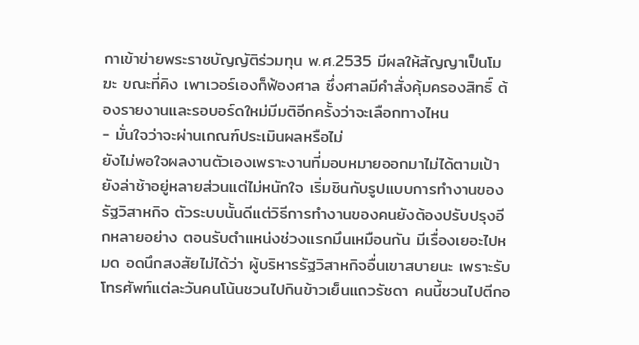กาเข้าข่ายพระราชบัญญัติร่วมทุน พ.ศ.2535 มีผลให้สัญญาเป็นโมฆะ ขณะที่คิง เพาเวอร์เองก็ฟ้องศาล ซึ่งศาลมีคำสั่งคุ้มครองสิทธิ์ ต้องรายงานและรอบอร์ดใหม่มีมติอีกครั้งว่าจะเลือกทางไหน
- มั่นใจว่าจะผ่านเกณฑ์ประเมินผลหรือไม่
ยังไม่พอใจผลงานตัวเองเพราะงานที่มอบหมายออกมาไม่ได้ตามเป้า ยังล่าช้าอยู่หลายส่วนแต่ไม่หนักใจ เริ่มชินกับรูปแบบการทำงานของรัฐวิสาหกิจ ตัวระบบนั้นดีแต่วิธีการทำงานของคนยังต้องปรับปรุงอีกหลายอย่าง ตอนรับตำแหน่งช่วงแรกมึนเหมือนกัน มีเรื่องเยอะไปหมด อดนึกสงสัยไม่ได้ว่า ผู้บริหารรัฐวิสาหกิจอื่นเขาสบายนะ เพราะรับโทรศัพท์แต่ละวันคนโน้นชวนไปกินข้าวเย็นแถวรัชดา คนนี้ชวนไปตีกอ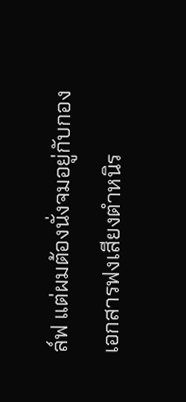ล์ฟ แต่ผมต้องนั่งจมอยู่กับกองเอกสารฟงเสียงตำหนิร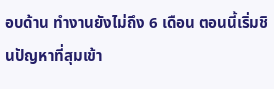อบด้าน ทำงานยังไม่ถึง 6 เดือน ตอนนี้เริ่มชินปัญหาที่สุมเข้า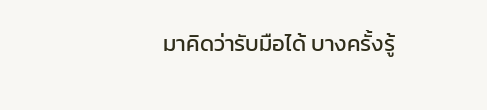มาคิดว่ารับมือได้ บางครั้งรู้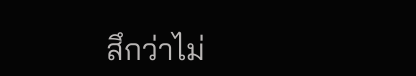สึกว่าไม่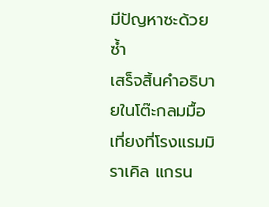มีปัญหาซะด้วยซ้ำ
เสร็จสิ้นคำอธิบายในโต๊ะกลมมื้อเที่ยงที่โรงแรมมิราเคิล แกรน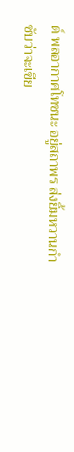ด์ พลอากาศโทชนะ อยู่สถาพร ส่งยิ้มหวานกำชับว่าจะเขีย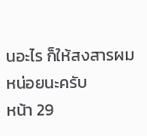นอะไร ก็ให้สงสารผมหน่อยนะครับ
หน้า 29